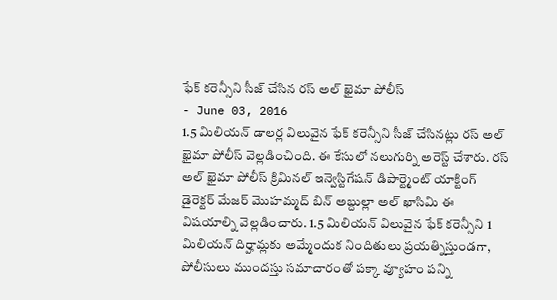ఫేక్ కరెన్సీని సీజ్ చేసిన రస్ అల్ ఖైమా పోలీస్
- June 03, 2016
1.5 మిలియన్ డాలర్ల విలువైన ఫేక్ కరెన్సీని సీజ్ చేసినట్లు రస్ అల్ ఖైమా పోలీస్ వెల్లడించింది. ఈ కేసులో నలుగుర్ని అరెస్ట్ చేశారు. రస్ అల్ ఖైమా పోలీస్ క్రిమినల్ ఇన్వెస్టిగేషన్ డిపార్ట్మెంట్ యాక్టింగ్ డైరెక్టర్ మేజర్ మొహమ్మద్ బిన్ అబ్దుల్లా అల్ ఖాసిమి ఈ విషయాల్ని వెల్లడించారు. 1.5 మిలియన్ విలువైన ఫేక్ కరెన్సీని 1 మిలియన్ దిర్హామ్లకు అమ్మేందుక నిందితులు ప్రయత్నిస్తుండగా, పోలీసులు ముందస్తు సమాచారంతో పక్కా వ్యూహం పన్ని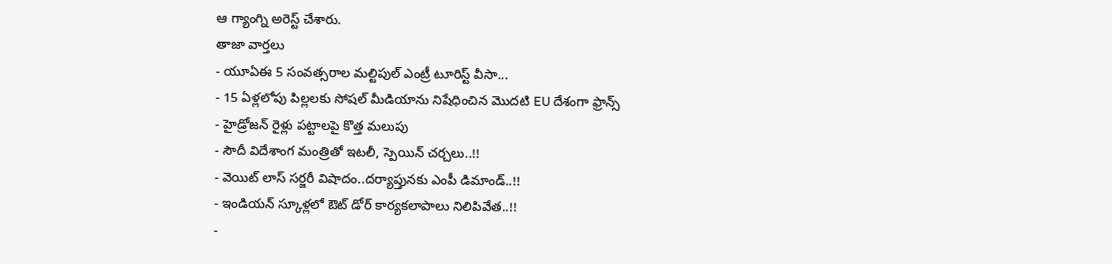ఆ గ్యాంగ్ని అరెస్ట్ చేశారు.
తాజా వార్తలు
- యూఏఈ 5 సంవత్సరాల మల్టిపుల్ ఎంట్రీ టూరిస్ట్ వీసా...
- 15 ఏళ్లలోపు పిల్లలకు సోషల్ మీడియాను నిషేధించిన మొదటి EU దేశంగా ఫ్రాన్స్
- హైడ్రోజన్ రైళ్లు పట్టాలపై కొత్త మలుపు
- సౌదీ విదేశాంగ మంత్రితో ఇటలీ, స్పెయిన్ చర్చలు..!!
- వెయిట్ లాస్ సర్జరీ విషాదం..దర్యాప్తునకు ఎంపీ డిమాండ్..!!
- ఇండియన్ స్కూళ్లలో ఔట్ డోర్ కార్యకలాపాలు నిలిపివేత..!!
-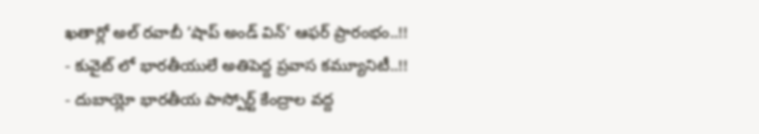ఖతార్లో అల్ రవాబీ ‘షాప్ అండ్ విన్’ ఆఫర్ ప్రారంభం..!!
- కువైట్ లో భారతీయులే అతిపెద్ద ప్రవాస కమ్యూనిటీ..!!
- దుబాయ్లో భారతీయ పాస్పోర్ట్ కేంద్రాల వద్ద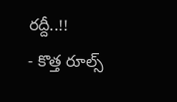రద్దీ..!!
- కొత్త రూల్స్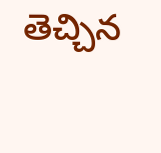తెచ్చిన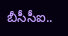బీసీసీఐ..